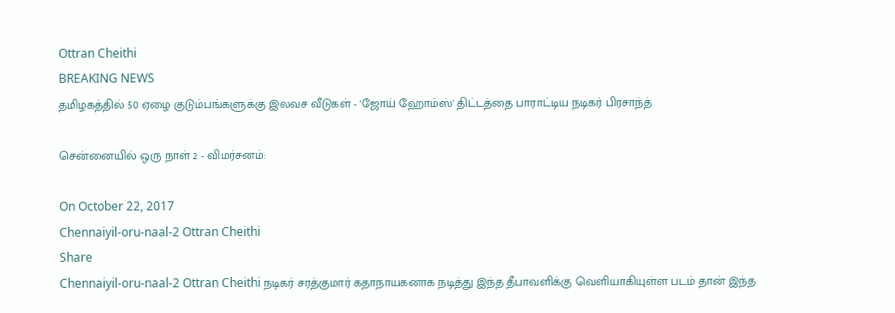Ottran Cheithi
BREAKING NEWS
தமிழகத்தில் 50 ஏழை குடும்பங்களுக்கு இலவச வீடுகள் - 'ஜோய் ஹோம்ஸ்' திட்டத்தை பாராட்டிய நடிகர் பிரசாந்த்

சென்னையில் ஒரு நாள் 2 - விமர்சனம்:

On October 22, 2017
Chennaiyil-oru-naal-2 Ottran Cheithi
Share
Chennaiyil-oru-naal-2 Ottran Cheithi நடிகர் சரத்குமார் கதாநாயகனாக நடித்து இந்த தீபாவளிக்கு வெளியாகியுள்ள படம் தான் இந்த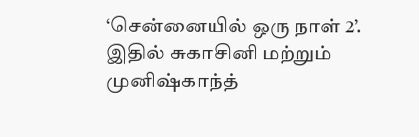‘சென்னையில் ஒரு நாள் 2’. இதில் சுகாசினி மற்றும் முனிஷ்காந்த்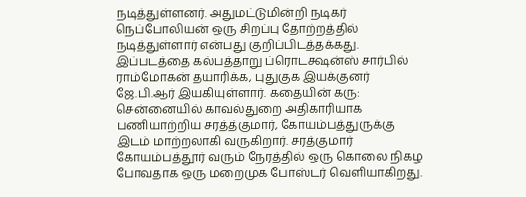நடித்துள்ளனர். அதுமட்டுமின்றி நடிகர் நெப்போலியன் ஒரு சிறப்பு தோற்றத்தில் நடித்துள்ளார் என்பது குறிப்பிடத்தக்கது. இப்படத்தை கல்பத்தாறு ப்ரொடக்ஷன்ஸ் சார்பில் ராம்மோகன் தயாரிக்க, புதுகுக இயக்குனர் ஜே.பி.ஆர் இயகியுள்ளார். கதையின் கரு: சென்னையில் காவல்துறை அதிகாரியாக பணியாற்றிய சரத்த்குமார், கோயம்பத்துருக்கு இடம் மாற்றலாகி வருகிறார். சரத்குமார் கோயம்பத்தூர் வரும் நேரத்தில் ஒரு கொலை நிகழ போவதாக ஒரு மறைமுக போஸ்டர் வெளியாகிறது.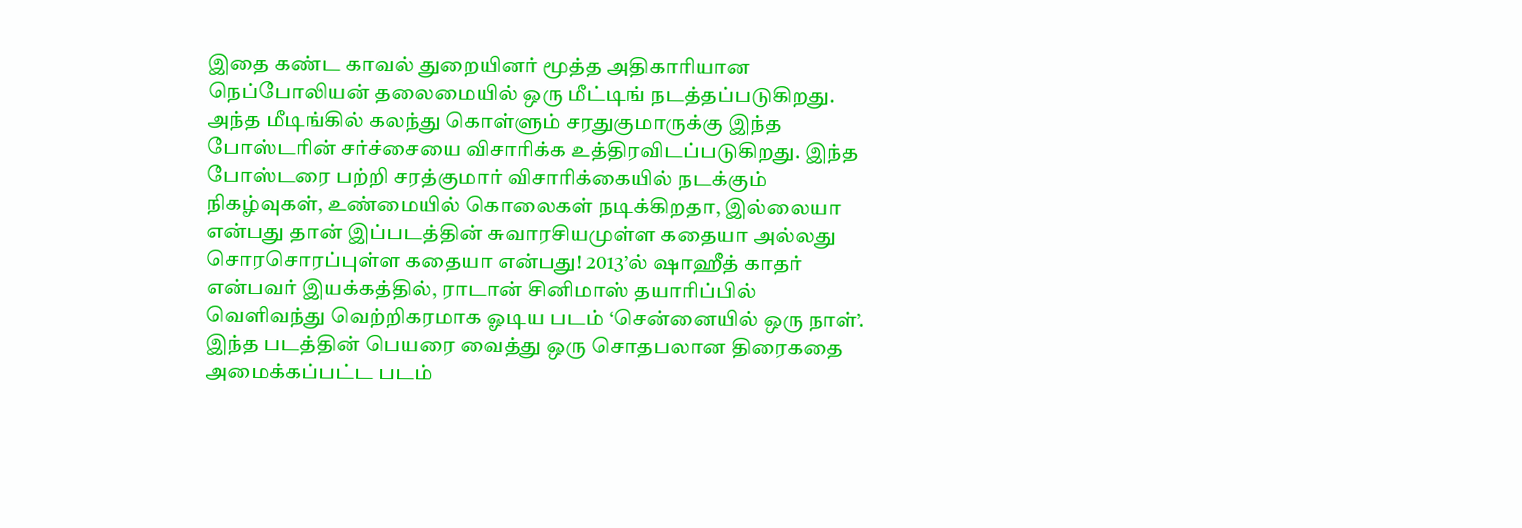இதை கண்ட காவல் துறையினர் மூத்த அதிகாரியான நெப்போலியன் தலைமையில் ஒரு மீட்டிங் நடத்தப்படுகிறது. அந்த மீடிங்கில் கலந்து கொள்ளும் சரதுகுமாருக்கு இந்த போஸ்டரின் சர்ச்சையை விசாரிக்க உத்திரவிடப்படுகிறது. இந்த போஸ்டரை பற்றி சரத்குமார் விசாரிக்கையில் நடக்கும் நிகழ்வுகள், உண்மையில் கொலைகள் நடிக்கிறதா, இல்லையா என்பது தான் இப்படத்தின் சுவாரசியமுள்ள கதையா அல்லது சொரசொரப்புள்ள கதையா என்பது! 2013’ல் ஷாஹீத் காதர் என்பவர் இயக்கத்தில், ராடான் சினிமாஸ் தயாரிப்பில் வெளிவந்து வெற்றிகரமாக ஓடிய படம் ‘சென்னையில் ஒரு நாள்’. இந்த படத்தின் பெயரை வைத்து ஒரு சொதபலான திரைகதை அமைக்கப்பட்ட படம்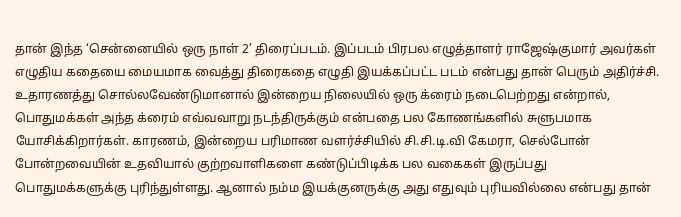தான் இந்த ‘சென்னையில் ஒரு நாள் 2’ திரைப்படம். இப்படம் பிரபல எழுத்தாளர் ராஜேஷ்குமார் அவர்கள் எழுதிய கதையை மையமாக வைத்து திரைகதை எழுதி இயக்கப்பட்ட படம் என்பது தான் பெரும் அதிர்ச்சி. உதாரணத்து சொல்லவேண்டுமானால் இன்றைய நிலையில் ஒரு க்ரைம் நடைபெற்றது என்றால், பொதுமக்கள் அந்த க்ரைம் எவ்வவாறு நடந்திருக்கும் என்பதை பல கோணங்களில் சுளுபமாக யோசிக்கிறார்கள். காரணம், இன்றைய பரிமாண வளர்ச்சியில் சி.சி.டி.வி கேமரா, செல்போன் போன்றவையின் உதவியால் குற்றவாளிகளை கண்டுப்பிடிக்க பல வகைகள் இருப்பது பொதுமக்களுக்கு புரிந்துள்ளது. ஆனால் நம்ம இயக்குனருக்கு அது எதுவும் புரியவில்லை என்பது தான்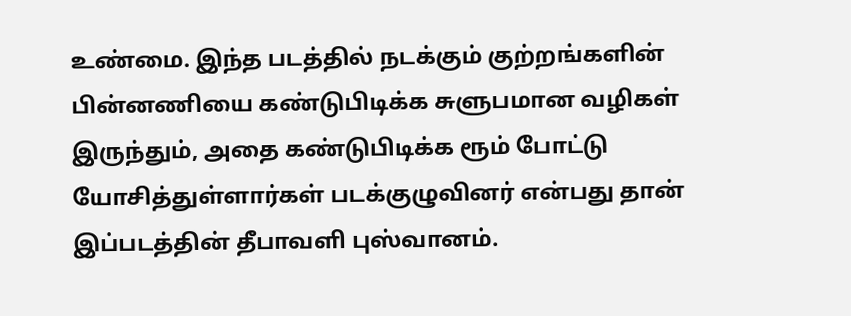உண்மை. இந்த படத்தில் நடக்கும் குற்றங்களின் பின்னணியை கண்டுபிடிக்க சுளுபமான வழிகள் இருந்தும், அதை கண்டுபிடிக்க ரூம் போட்டு யோசித்துள்ளார்கள் படக்குழுவினர் என்பது தான் இப்படத்தின் தீபாவளி புஸ்வானம்.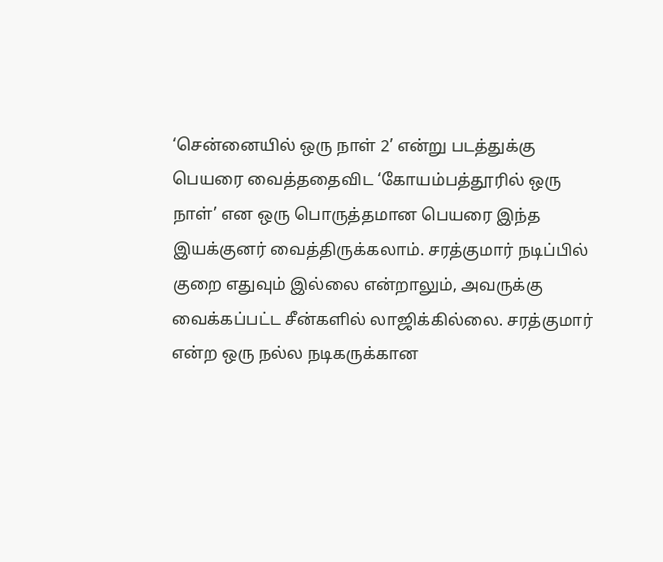‘சென்னையில் ஒரு நாள் 2’ என்று படத்துக்கு பெயரை வைத்ததைவிட ‘கோயம்பத்தூரில் ஒரு நாள்’ என ஒரு பொருத்தமான பெயரை இந்த இயக்குனர் வைத்திருக்கலாம். சரத்குமார் நடிப்பில் குறை எதுவும் இல்லை என்றாலும், அவருக்கு வைக்கப்பட்ட சீன்களில் லாஜிக்கில்லை. சரத்குமார் என்ற ஒரு நல்ல நடிகருக்கான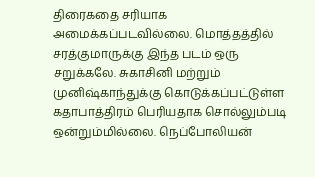திரைகதை சரியாக அமைக்கப்படவில்லை. மொத்தத்தில் சரத்குமாருக்கு இந்த படம் ஒரு சறுக்கலே. சுகாசினி மற்றும் முனிஷ்காந்துக்கு கொடுக்கப்பட்டுள்ள கதாபாத்திரம் பெரியதாக சொல்லும்படி ஒன்றும்மில்லை. நெப்போலியன்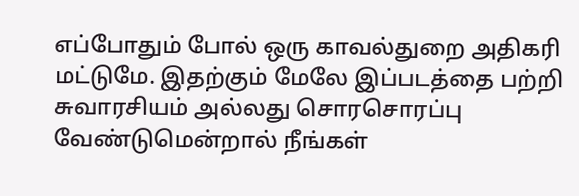எப்போதும் போல் ஒரு காவல்துறை அதிகரி மட்டுமே. இதற்கும் மேலே இப்படத்தை பற்றி சுவாரசியம் அல்லது சொரசொரப்பு வேண்டுமென்றால் நீங்கள்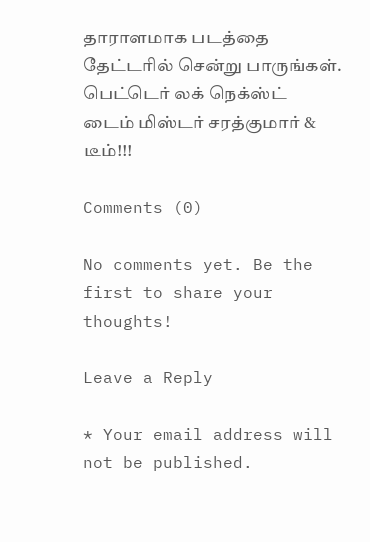தாராளமாக படத்தை தேட்டரில் சென்று பாருங்கள். பெட்டெர் லக் நெக்ஸ்ட் டைம் மிஸ்டர் சரத்குமார் & டீம்!!!

Comments (0)

No comments yet. Be the first to share your thoughts!

Leave a Reply

* Your email address will not be published.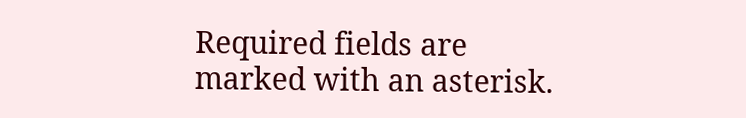Required fields are marked with an asterisk.